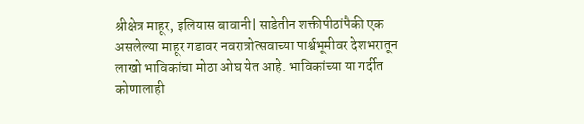श्रीक्षेत्र माहूर, इलियास बावानी| साडेतीन शक्तीपीठांपैकी एक असलेल्या माहूर गडावर नवरात्रोत्सवाच्या पार्श्वभूमीवर देशभरातून लाखो भाविकांचा मोठा ओघ येत आहे. भाविकांच्या या गर्दीत कोणालाही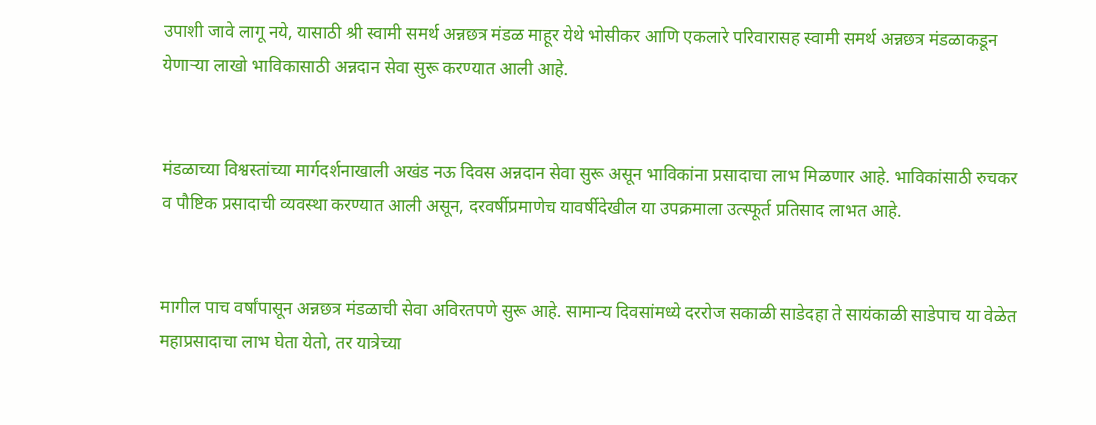उपाशी जावे लागू नये, यासाठी श्री स्वामी समर्थ अन्नछत्र मंडळ माहूर येथे भोसीकर आणि एकलारे परिवारासह स्वामी समर्थ अन्नछत्र मंडळाकडून येणाऱ्या लाखो भाविकासाठी अन्नदान सेवा सुरू करण्यात आली आहे.


मंडळाच्या विश्वस्तांच्या मार्गदर्शनाखाली अखंड नऊ दिवस अन्नदान सेवा सुरू असून भाविकांना प्रसादाचा लाभ मिळणार आहे. भाविकांसाठी रुचकर व पौष्टिक प्रसादाची व्यवस्था करण्यात आली असून, दरवर्षीप्रमाणेच यावर्षीदेखील या उपक्रमाला उत्स्फूर्त प्रतिसाद लाभत आहे.


मागील पाच वर्षांपासून अन्नछत्र मंडळाची सेवा अविरतपणे सुरू आहे. सामान्य दिवसांमध्ये दररोज सकाळी साडेदहा ते सायंकाळी साडेपाच या वेळेत महाप्रसादाचा लाभ घेता येतो, तर यात्रेच्या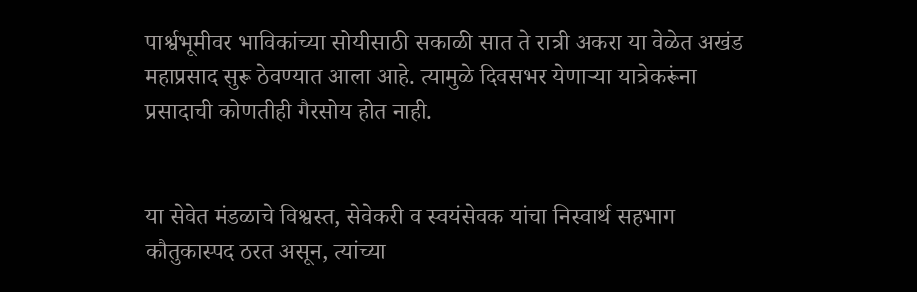पार्श्वभूमीवर भाविकांच्या सोयीसाठी सकाळी सात ते रात्री अकरा या वेळेत अखंड महाप्रसाद सुरू ठेवण्यात आला आहे. त्यामुळे दिवसभर येणाऱ्या यात्रेकरूंना प्रसादाची कोणतीही गैरसोय होत नाही.


या सेवेत मंडळाचे विश्वस्त, सेवेकरी व स्वयंसेवक यांचा निस्वार्थ सहभाग कौतुकास्पद ठरत असून, त्यांच्या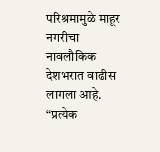परिश्रमामुळे माहूर नगरीचा नावलौकिक देशभरात वाढीस लागला आहे. “प्रत्येक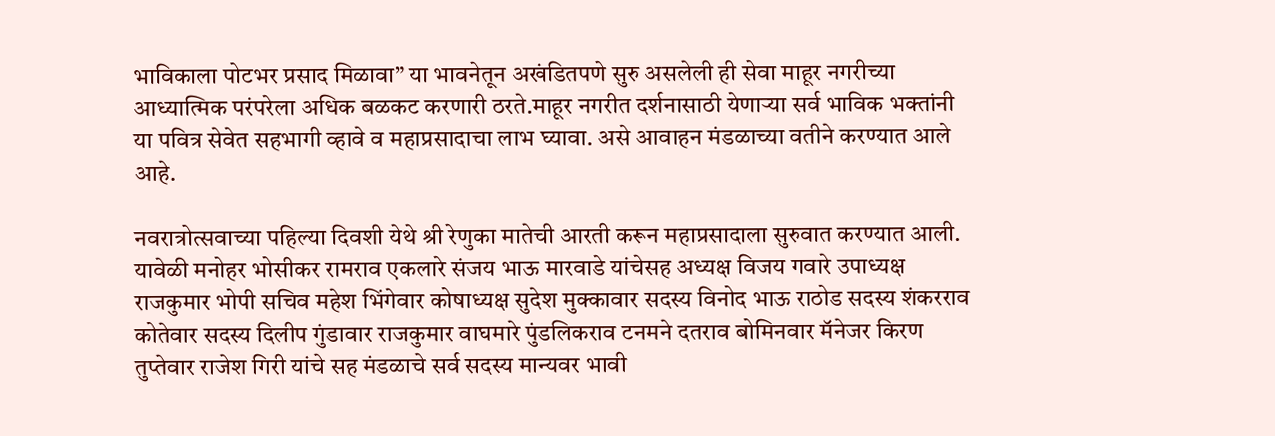भाविकाला पोटभर प्रसाद मिळावा” या भावनेतून अखंडितपणे सुरु असलेली ही सेवा माहूर नगरीच्या आध्यात्मिक परंपरेला अधिक बळकट करणारी ठरते.माहूर नगरीत दर्शनासाठी येणाऱ्या सर्व भाविक भक्तांनी या पवित्र सेवेत सहभागी व्हावे व महाप्रसादाचा लाभ घ्यावा. असे आवाहन मंडळाच्या वतीने करण्यात आले आहे.

नवरात्रोत्सवाच्या पहिल्या दिवशी येथे श्री रेणुका मातेची आरती करून महाप्रसादाला सुरुवात करण्यात आली. यावेळी मनोहर भोसीकर रामराव एकलारे संजय भाऊ मारवाडे यांचेसह अध्यक्ष विजय गवारे उपाध्यक्ष राजकुमार भोपी सचिव महेश भिंगेवार कोषाध्यक्ष सुदेश मुक्कावार सदस्य विनोद भाऊ राठोड सदस्य शंकरराव कोतेवार सदस्य दिलीप गुंडावार राजकुमार वाघमारे पुंडलिकराव टनमने दतराव बोमिनवार मॅनेजर किरण तुप्तेवार राजेश गिरी यांचे सह मंडळाचे सर्व सदस्य मान्यवर भावी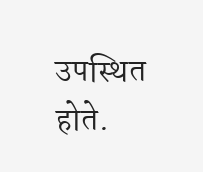उपस्थित होते.